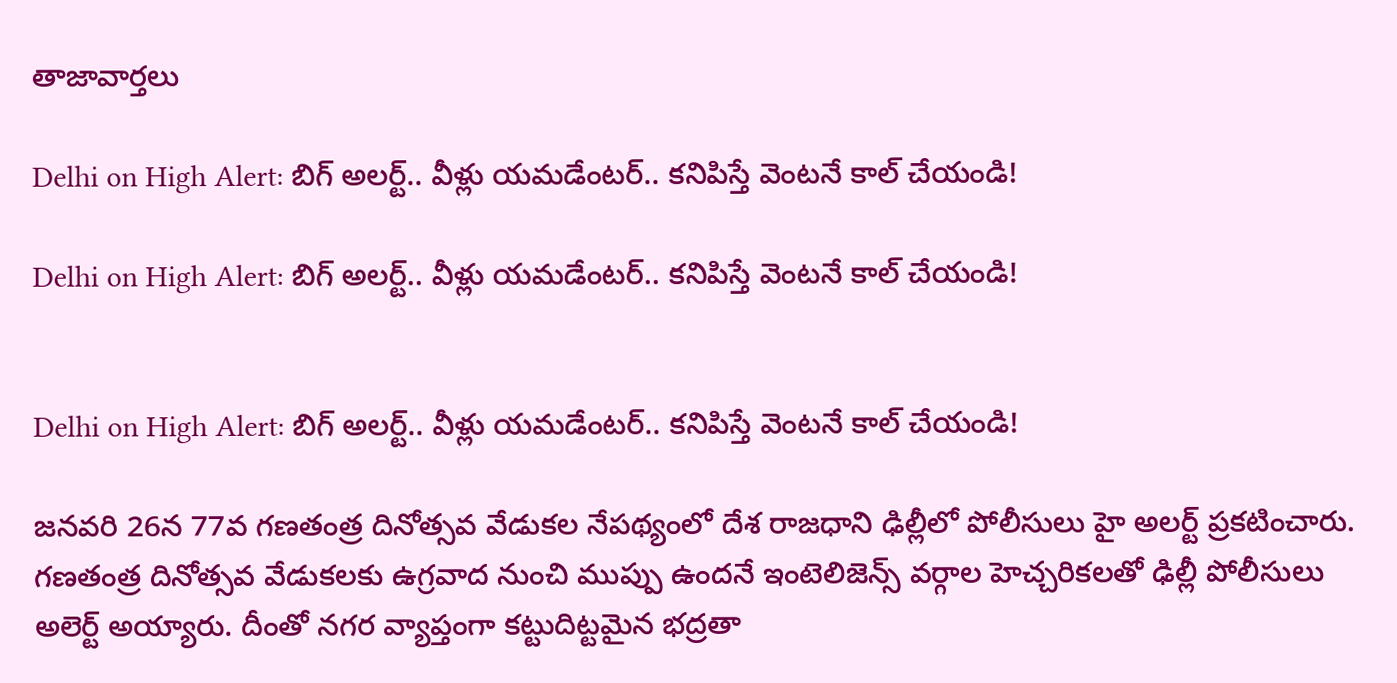తాజావార్తలు

Delhi on High Alert: బిగ్‌ అలర్ట్.. వీళ్లు యమడేంటర్.. కనిపిస్తే వెంటనే కాల్ చేయండి!

Delhi on High Alert: బిగ్‌ అలర్ట్.. వీళ్లు యమడేంటర్.. కనిపిస్తే వెంటనే కాల్ చేయండి!


Delhi on High Alert: బిగ్‌ అలర్ట్.. వీళ్లు యమడేంటర్.. కనిపిస్తే వెంటనే కాల్ చేయండి!

జనవరి 26న 77వ గణతంత్ర దినోత్సవ వేడుకల నేపథ్యంలో దేశ రాజధాని ఢిల్లీలో పోలీసులు హై అలర్ట్ ప్రకటించారు. గణతంత్ర దినోత్సవ వేడుకలకు ఉగ్రవాద నుంచి ముప్పు ఉందనే ఇంటెలిజెన్స్ వర్గాల హెచ్చరికలతో ఢిల్లీ పోలీసులు అలెర్ట్ అయ్యారు. దీంతో నగర వ్యాప్తంగా కట్టుదిట్టమైన భద్రతా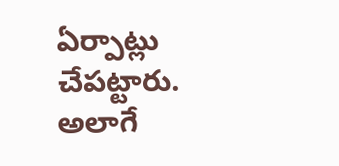ఏర్పాట్లు చేపట్టారు. అలాగే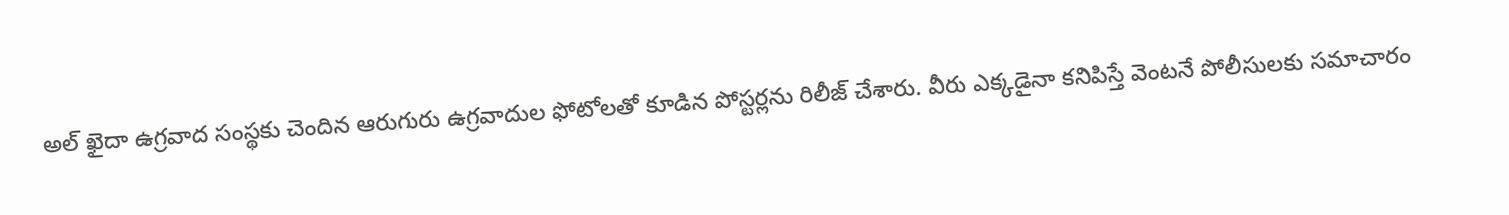అల్ ఖైదా ఉగ్రవాద సంస్థకు చెందిన ఆరుగురు ఉగ్రవాదుల ఫోటోలతో కూడిన పోస్టర్లను రిలీజ్ చేశారు. వీరు ఎక్కడైనా కనిపిస్తే వెంటనే పోలీసులకు సమాచారం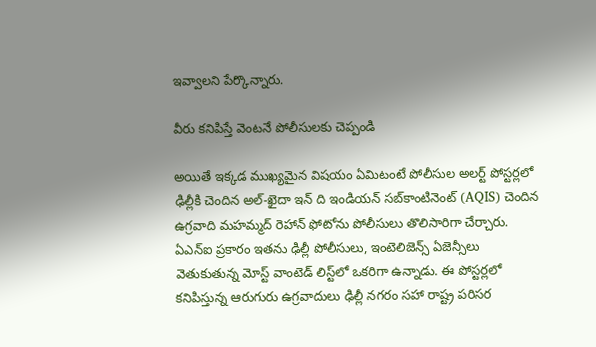ఇవ్వాలని పేర్కొన్నారు.

వీరు కనిపిస్తే వెంటనే పోలీసులకు చెప్పండి

అయితే ఇక్కడ ముఖ్యమైన విషయం ఏమిటంటే పోలీసుల అలర్ట్ పోస్టర్లలో ఢిల్లీకి చెందిన అల్-ఖైదా ఇన్ ది ఇండియన్ సబ్‌కాంటినెంట్ (AQIS) చెందిన ఉగ్రవాది మహమ్మద్ రెహాన్ ఫోటోను పోలీసులు తొలిసారిగా చేర్చారు. ఏఎన్‌ఐ ప్రకారం ఇతను ఢిల్లీ పోలీసులు, ఇంటెలిజెన్స్ ఏజెన్సీలు వెతుకుతున్న మోస్ట్ వాంటెడ్ లిస్ట్‌లో ఒకరిగా ఉన్నాడు. ఈ పోస్టర్లలో కనిపిస్తున్న ఆరుగురు ఉగ్రవాదులు ఢిల్లీ నగరం సహా రాష్ట్ర పరిసర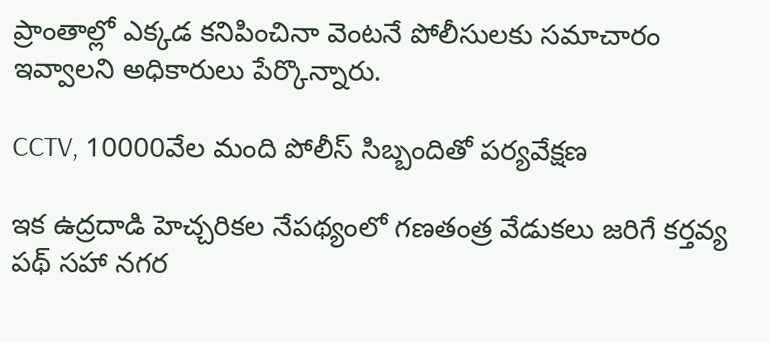ప్రాంతాల్లో ఎక్కడ కనిపించినా వెంటనే పోలీసులకు సమాచారం ఇవ్వాలని అధికారులు పేర్కొన్నారు.

CCTV, 10000వేల మంది పోలీస్ సిబ్బందితో పర్యవేక్షణ

ఇక ఉద్రదాడి హెచ్చరికల నేపథ్యంలో గణతంత్ర వేడుకలు జరిగే కర్తవ్య పథ్ సహా నగర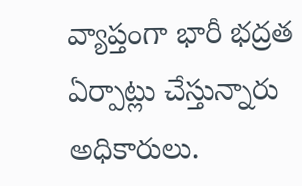వ్యాప్తంగా భారీ భద్రత ఏర్పాట్లు చేస్తున్నారు అధికారులు.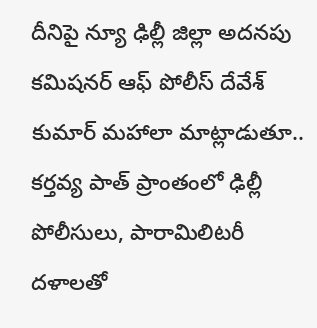దీనిపై న్యూ ఢిల్లీ జిల్లా అదనపు కమిషనర్ ఆఫ్ పోలీస్ దేవేశ్ కుమార్ మహాలా మాట్లాడుతూ.. కర్తవ్య పాత్ ప్రాంతంలో ఢిల్లీ పోలీసులు, పారామిలిటరీ దళాలతో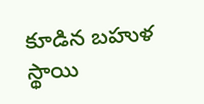కూడిన బహుళ స్థాయి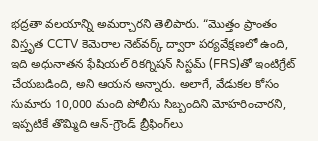భద్రతా వలయాన్ని అమర్చారని తెలిపారు. “మొత్తం ప్రాంతం విస్తృత CCTV కెమెరాల నెట్‌వర్క్ ద్వారా పర్యవేక్షణలో ఉంది, ఇది అధునాతన ఫేషియల్ రికగ్నిషన్ సిస్టమ్ (FRS)తో ఇంటిగ్రేట్ చేయబడింది, అని ఆయన అన్నారు. అలాగే, వేడుకల కోసం సుమారు 10,000 మంది పోలీసు సిబ్బందిని మోహరించారని, ఇప్పటికే తొమ్మిది ఆన్-గ్రౌండ్ బ్రీఫింగ్‌లు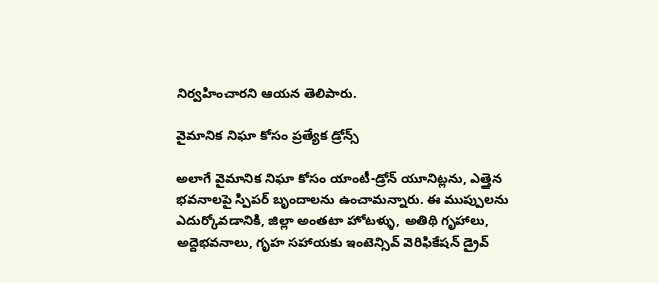నిర్వహించారని ఆయన తెలిపారు.

వైమానిక నిఘా కోసం ప్రత్యేక డ్రోన్స్

అలాగే వైమానిక నిఘా కోసం యాంటీ-డ్రోన్ యూనిట్లను, ఎత్తైన భవనాలపై స్పిపర్ బృందాలను ఉంచామన్నారు. ఈ ముప్పులను ఎదుర్కోవడానికి, జిల్లా అంతటా హోటళ్ళు, అతిథి గృహాలు, అద్దెభవనాలు, గృహ సహాయకు ఇంటెన్సివ్ వెరిఫికేషన్ డ్రైవ్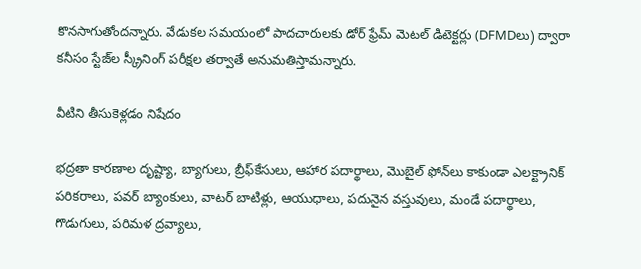కొనసాగుతోందన్నారు. వేడుకల సమయంలో పాదచారులకు డోర్ ఫ్రేమ్ మెటల్ డిటెక్టర్లు (DFMDలు) ద్వారా కనీసం స్టేజ్‌ల స్క్రీనింగ్ పరీక్షల తర్వాతే అనుమతిస్తామన్నారు.

వీటిని తీసుకెళ్లడం నిషేదం

భద్రతా కారణాల దృష్ట్యా, బ్యాగులు, బ్రీఫ్‌కేసులు, ఆహార పదార్థాలు, మొబైల్ ఫోన్‌లు కాకుండా ఎలక్ట్రానిక్ పరికరాలు, పవర్ బ్యాంకులు, వాటర్ బాటిళ్లు, ఆయుధాలు, పదునైన వస్తువులు, మండే పదార్థాలు, గొడుగులు, పరిమళ ద్రవ్యాలు,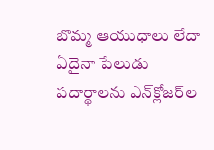బొమ్మ ఆయుధాలు లేదా ఏదైనా పేలుడు పదార్థాలను ఎన్‌క్లోజర్‌ల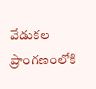వేడుకల ప్రాంగణంలోకి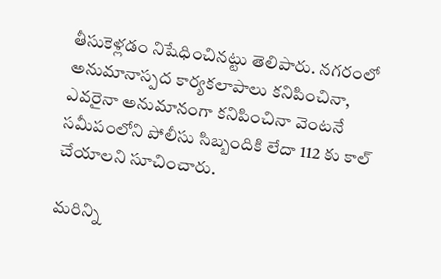తీసుకెళ్లడం నిషేధించినట్టు తెలిపారు. నగరంలో అనుమానాస్పద కార్యకలాపాలు కనిపించినా, ఎవరైనా అనుమానంగా కనిపించినా వెంటనే సమీపంలోని పోలీసు సిబ్బందికి లేదా 112 కు కాల్ చేయాలని సూచించారు.

మరిన్ని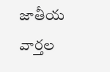జాతీయ వార్తల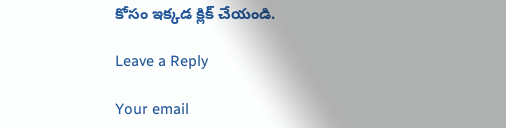కోసం ఇక్కడ క్లిక్ చేయండి.

Leave a Reply

Your email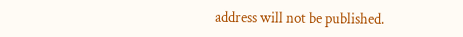address will not be published.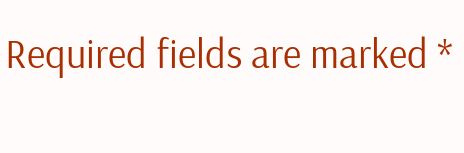Required fields are marked *